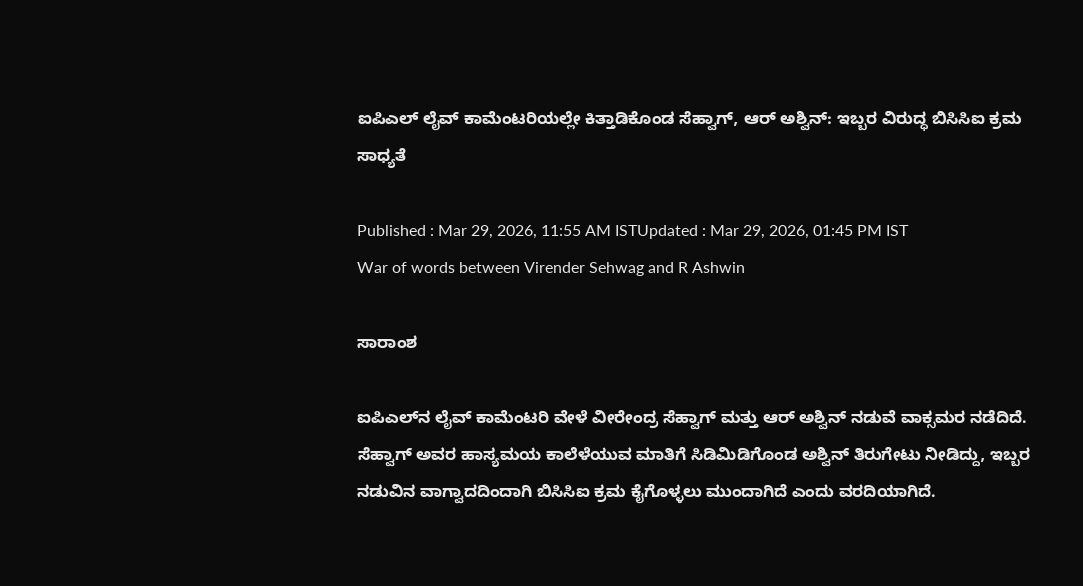ಐಪಿಎಲ್ ಲೈವ್ ಕಾಮೆಂಟರಿಯಲ್ಲೇ ಕಿತ್ತಾಡಿಕೊಂಡ ಸೆಹ್ವಾಗ್, ಆರ್ ಅಶ್ವಿನ್: ಇಬ್ಬರ ವಿರುದ್ಧ ಬಿಸಿಸಿಐ ಕ್ರಮ ಸಾಧ್ಯತೆ

Published : Mar 29, 2026, 11:55 AM ISTUpdated : Mar 29, 2026, 01:45 PM IST
War of words between Virender Sehwag and R Ashwin

ಸಾರಾಂಶ

ಐಪಿಎಲ್‌ನ ಲೈವ್ ಕಾಮೆಂಟರಿ ವೇಳೆ ವೀರೇಂದ್ರ ಸೆಹ್ವಾಗ್ ಮತ್ತು ಆರ್ ಅಶ್ವಿನ್ ನಡುವೆ ವಾಕ್ಸಮರ ನಡೆದಿದೆ. ಸೆಹ್ವಾಗ್ ಅವರ ಹಾಸ್ಯಮಯ ಕಾಲೆಳೆಯುವ ಮಾತಿಗೆ ಸಿಡಿಮಿಡಿಗೊಂಡ ಅಶ್ವಿನ್ ತಿರುಗೇಟು ನೀಡಿದ್ದು, ಇಬ್ಬರ ನಡುವಿನ ವಾಗ್ವಾದದಿಂದಾಗಿ ಬಿಸಿಸಿಐ ಕ್ರಮ ಕೈಗೊಳ್ಳಲು ಮುಂದಾಗಿದೆ ಎಂದು ವರದಿಯಾಗಿದೆ.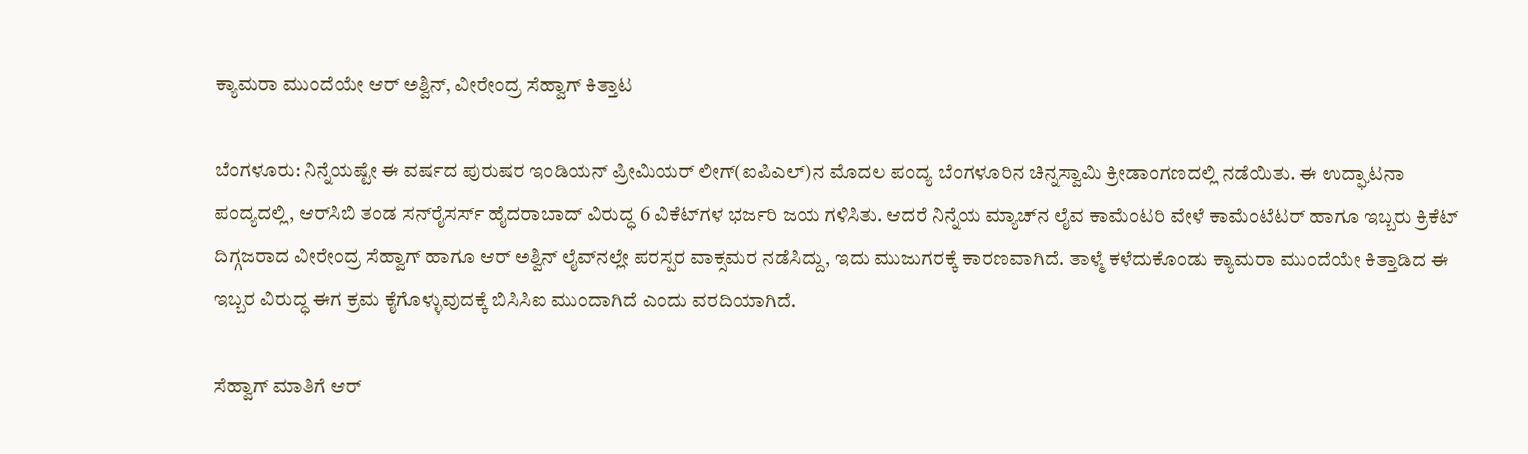ಕ್ಯಾಮರಾ ಮುಂದೆಯೇ ಆರ್ ಅಶ್ವಿನ್, ವೀರೇಂದ್ರ ಸೆಹ್ವಾಗ್ ಕಿತ್ತಾಟ

ಬೆಂಗಳೂರು: ನಿನ್ನೆಯಷ್ಟೇ ಈ ವರ್ಷದ ಪುರುಷರ ಇಂಡಿಯನ್ ಪ್ರೀಮಿಯರ್ ಲೀಗ್(ಐಪಿಎಲ್‌)ನ ಮೊದಲ ಪಂದ್ಯ ಬೆಂಗಳೂರಿನ ಚಿನ್ನಸ್ವಾಮಿ ಕ್ರೀಡಾಂಗಣದಲ್ಲಿ ನಡೆಯಿತು. ಈ ಉದ್ಘಾಟನಾ ಪಂದ್ಯದಲ್ಲಿ, ಆರ್‌ಸಿಬಿ ತಂಡ ಸನ್‌ರೈಸರ್ಸ್‌ ಹೈದರಾಬಾದ್‌ ವಿರುದ್ಧ 6 ವಿಕೆಟ್‌ಗಳ ಭರ್ಜರಿ ಜಯ ಗಳಿಸಿತು. ಆದರೆ ನಿನ್ನೆಯ ಮ್ಯಾಚ್‌ನ ಲೈವ ಕಾಮೆಂಟರಿ ವೇಳೆ ಕಾಮೆಂಟೆಟರ್‌ ಹಾಗೂ ಇಬ್ಬರು ಕ್ರಿಕೆಟ್ ದಿಗ್ಗಜರಾದ ವೀರೇಂದ್ರ ಸೆಹ್ವಾಗ್ ಹಾಗೂ ಆರ್ ಅಶ್ವಿನ್ ಲೈವ್‌ನಲ್ಲೇ ಪರಸ್ಪರ ವಾಕ್ಸಮರ ನಡೆಸಿದ್ದು, ಇದು ಮುಜುಗರಕ್ಕೆ ಕಾರಣವಾಗಿದೆ. ತಾಳ್ಮೆ ಕಳೆದುಕೊಂಡು ಕ್ಯಾಮರಾ ಮುಂದೆಯೇ ಕಿತ್ತಾಡಿದ ಈ ಇಬ್ಬರ ವಿರುದ್ಧ ಈಗ ಕ್ರಮ ಕೈಗೊಳ್ಳುವುದಕ್ಕೆ ಬಿಸಿಸಿಐ ಮುಂದಾಗಿದೆ ಎಂದು ವರದಿಯಾಗಿದೆ.

ಸೆಹ್ವಾಗ್ ಮಾತಿಗೆ ಆರ್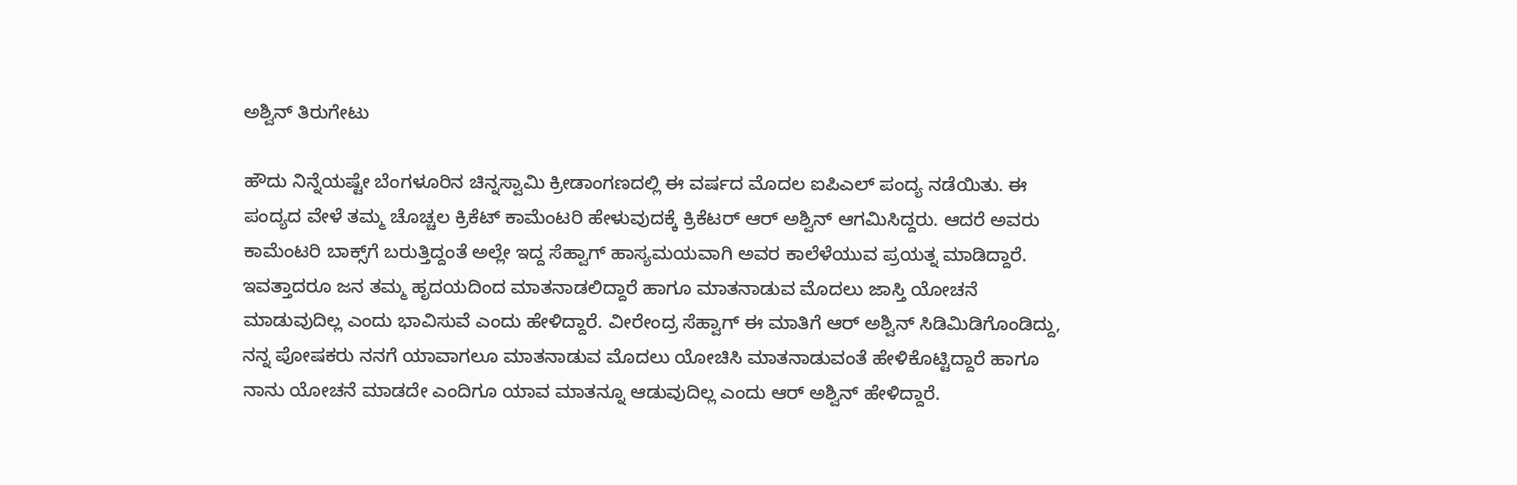ಅಶ್ವಿನ್ ತಿರುಗೇಟು

ಹೌದು ನಿನ್ನೆಯಷ್ಟೇ ಬೆಂಗಳೂರಿನ ಚಿನ್ನಸ್ವಾಮಿ ಕ್ರೀಡಾಂಗಣದಲ್ಲಿ ಈ ವರ್ಷದ ಮೊದಲ ಐಪಿಎಲ್ ಪಂದ್ಯ ನಡೆಯಿತು. ಈ ಪಂದ್ಯದ ವೇಳೆ ತಮ್ಮ ಚೊಚ್ಚಲ ಕ್ರಿಕೆಟ್ ಕಾಮೆಂಟರಿ ಹೇಳುವುದಕ್ಕೆ ಕ್ರಿಕೆಟರ್ ಆರ್ ಅಶ್ವಿನ್ ಆಗಮಿಸಿದ್ದರು. ಆದರೆ ಅವರು ಕಾಮೆಂಟರಿ ಬಾಕ್ಸ್‌ಗೆ ಬರುತ್ತಿದ್ದಂತೆ ಅಲ್ಲೇ ಇದ್ದ ಸೆಹ್ವಾಗ್ ಹಾಸ್ಯಮಯವಾಗಿ ಅವರ ಕಾಲೆಳೆಯುವ ಪ್ರಯತ್ನ ಮಾಡಿದ್ದಾರೆ. ಇವತ್ತಾದರೂ ಜನ ತಮ್ಮ ಹೃದಯದಿಂದ ಮಾತನಾಡಲಿದ್ದಾರೆ ಹಾಗೂ ಮಾತನಾಡುವ ಮೊದಲು ಜಾಸ್ತಿ ಯೋಚನೆ ಮಾಡುವುದಿಲ್ಲ ಎಂದು ಭಾವಿಸುವೆ ಎಂದು ಹೇಳಿದ್ದಾರೆ. ವೀರೇಂದ್ರ ಸೆಹ್ವಾಗ್ ಈ ಮಾತಿಗೆ ಆರ್ ಅಶ್ವಿನ್ ಸಿಡಿಮಿಡಿಗೊಂಡಿದ್ದು, ನನ್ನ ಪೋಷಕರು ನನಗೆ ಯಾವಾಗಲೂ ಮಾತನಾಡುವ ಮೊದಲು ಯೋಚಿಸಿ ಮಾತನಾಡುವಂತೆ ಹೇಳಿಕೊಟ್ಟಿದ್ದಾರೆ ಹಾಗೂ ನಾನು ಯೋಚನೆ ಮಾಡದೇ ಎಂದಿಗೂ ಯಾವ ಮಾತನ್ನೂ ಆಡುವುದಿಲ್ಲ ಎಂದು ಆರ್ ಅಶ್ವಿನ್ ಹೇಳಿದ್ದಾರೆ.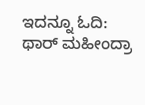ಇದನ್ನೂ ಓದಿ: ಥಾರ್ ಮಹೀಂದ್ರಾ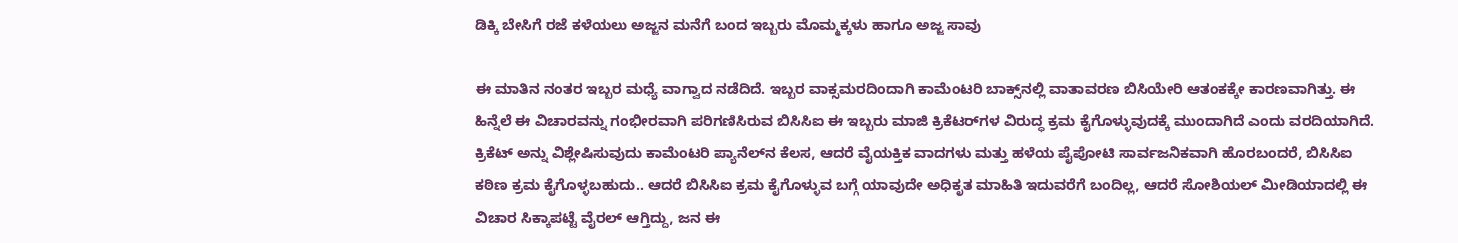ಡಿಕ್ಕಿ ಬೇಸಿಗೆ ರಜೆ ಕಳೆಯಲು ಅಜ್ಜನ ಮನೆಗೆ ಬಂದ ಇಬ್ಬರು ಮೊಮ್ಮಕ್ಕಳು ಹಾಗೂ ಅಜ್ಜ ಸಾವು

ಈ ಮಾತಿನ ನಂತರ ಇಬ್ಬರ ಮಧ್ಯೆ ವಾಗ್ವಾದ ನಡೆದಿದೆ. ಇಬ್ಬರ ವಾಕ್ಸಮರದಿಂದಾಗಿ ಕಾಮೆಂಟರಿ ಬಾಕ್ಸ್‌ನಲ್ಲಿ ವಾತಾವರಣ ಬಿಸಿಯೇರಿ ಆತಂಕಕ್ಕೇ ಕಾರಣವಾಗಿತ್ತು. ಈ ಹಿನ್ನೆಲೆ ಈ ವಿಚಾರವನ್ನು ಗಂಭೀರವಾಗಿ ಪರಿಗಣಿಸಿರುವ ಬಿಸಿಸಿಐ ಈ ಇಬ್ಬರು ಮಾಜಿ ಕ್ರಿಕೆಟರ್‌ಗಳ ವಿರುದ್ಧ ಕ್ರಮ ಕೈಗೊಳ್ಳುವುದಕ್ಕೆ ಮುಂದಾಗಿದೆ ಎಂದು ವರದಿಯಾಗಿದೆ. ಕ್ರಿಕೆಟ್ ಅನ್ನು ವಿಶ್ಲೇಷಿಸುವುದು ಕಾಮೆಂಟರಿ ಪ್ಯಾನೆಲ್‌ನ ಕೆಲಸ, ಆದರೆ ವೈಯಕ್ತಿಕ ವಾದಗಳು ಮತ್ತು ಹಳೆಯ ಪೈಪೋಟಿ ಸಾರ್ವಜನಿಕವಾಗಿ ಹೊರಬಂದರೆ, ಬಿಸಿಸಿಐ ಕಠಿಣ ಕ್ರಮ ಕೈಗೊಳ್ಳಬಹುದು.. ಆದರೆ ಬಿಸಿಸಿಐ ಕ್ರಮ ಕೈಗೊಳ್ಳುವ ಬಗ್ಗೆ ಯಾವುದೇ ಅಧಿಕೃತ ಮಾಹಿತಿ ಇದುವರೆಗೆ ಬಂದಿಲ್ಲ, ಆದರೆ ಸೋಶಿಯಲ್ ಮೀಡಿಯಾದಲ್ಲಿ ಈ ವಿಚಾರ ಸಿಕ್ಕಾಪಟ್ಟೆ ವೈರಲ್ ಆಗ್ತಿದ್ದು, ಜನ ಈ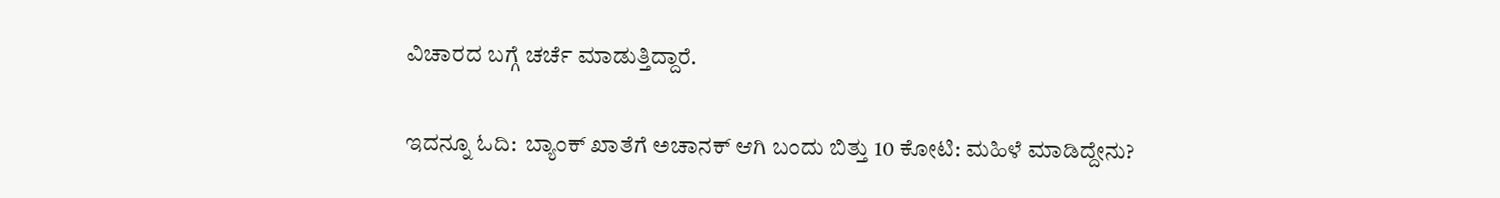ವಿಚಾರದ ಬಗ್ಗೆ ಚರ್ಚೆ ಮಾಡುತ್ತಿದ್ದಾರೆ.

ಇದನ್ನೂ ಓದಿ:  ಬ್ಯಾಂಕ್ ಖಾತೆಗೆ ಅಚಾನಕ್ ಆಗಿ ಬಂದು ಬಿತ್ತು 10 ಕೋಟಿ: ಮಹಿಳೆ ಮಾಡಿದ್ದೇನು?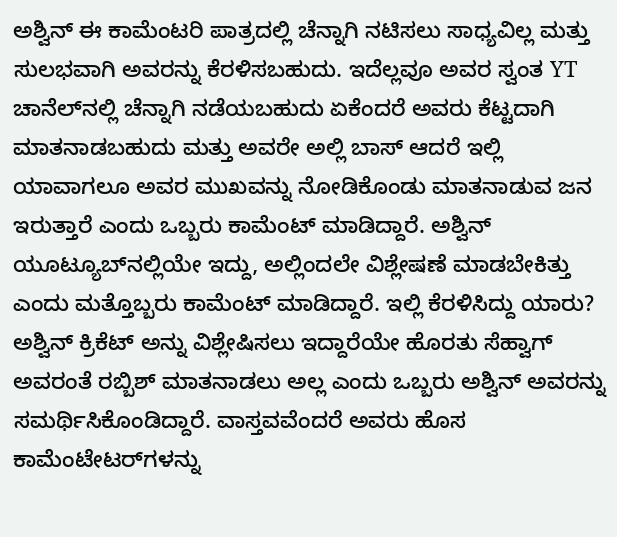ಅಶ್ವಿನ್ ಈ ಕಾಮೆಂಟರಿ ಪಾತ್ರದಲ್ಲಿ ಚೆನ್ನಾಗಿ ನಟಿಸಲು ಸಾಧ್ಯವಿಲ್ಲ ಮತ್ತು ಸುಲಭವಾಗಿ ಅವರನ್ನು ಕೆರಳಿಸಬಹುದು. ಇದೆಲ್ಲವೂ ಅವರ ಸ್ವಂತ YT ಚಾನೆಲ್‌ನಲ್ಲಿ ಚೆನ್ನಾಗಿ ನಡೆಯಬಹುದು ಏಕೆಂದರೆ ಅವರು ಕೆಟ್ಟದಾಗಿ ಮಾತನಾಡಬಹುದು ಮತ್ತು ಅವರೇ ಅಲ್ಲಿ ಬಾಸ್ ಆದರೆ ಇಲ್ಲಿ ಯಾವಾಗಲೂ ಅವರ ಮುಖವನ್ನು ನೋಡಿಕೊಂಡು ಮಾತನಾಡುವ ಜನ ಇರುತ್ತಾರೆ ಎಂದು ಒಬ್ಬರು ಕಾಮೆಂಟ್ ಮಾಡಿದ್ದಾರೆ. ಅಶ್ವಿನ್ ಯೂಟ್ಯೂಬ್‌ನಲ್ಲಿಯೇ ಇದ್ದು, ಅಲ್ಲಿಂದಲೇ ವಿಶ್ಲೇಷಣೆ ಮಾಡಬೇಕಿತ್ತು ಎಂದು ಮತ್ತೊಬ್ಬರು ಕಾಮೆಂಟ್ ಮಾಡಿದ್ದಾರೆ. ಇಲ್ಲಿ ಕೆರಳಿಸಿದ್ದು ಯಾರು? ಅಶ್ವಿನ್ ಕ್ರಿಕೆಟ್ ಅನ್ನು ವಿಶ್ಲೇಷಿಸಲು ಇದ್ದಾರೆಯೇ ಹೊರತು ಸೆಹ್ವಾಗ್ ಅವರಂತೆ ರಬ್ಬಿಶ್ ಮಾತನಾಡಲು ಅಲ್ಲ ಎಂದು ಒಬ್ಬರು ಅಶ್ವಿನ್ ಅವರನ್ನು ಸಮರ್ಥಿಸಿಕೊಂಡಿದ್ದಾರೆ. ವಾಸ್ತವವೆಂದರೆ ಅವರು ಹೊಸ ಕಾಮೆಂಟೇಟರ್‌ಗಳನ್ನು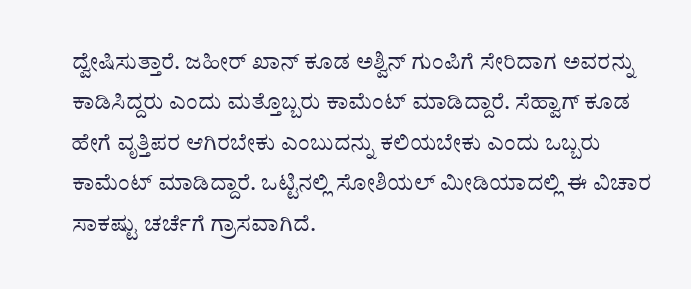ದ್ವೇಷಿಸುತ್ತಾರೆ. ಜಹೀರ್ ಖಾನ್ ಕೂಡ ಅಶ್ವಿನ್ ಗುಂಪಿಗೆ ಸೇರಿದಾಗ ಅವರನ್ನು ಕಾಡಿಸಿದ್ದರು ಎಂದು ಮತ್ತೊಬ್ಬರು ಕಾಮೆಂಟ್ ಮಾಡಿದ್ದಾರೆ. ಸೆಹ್ವಾಗ್ ಕೂಡ ಹೇಗೆ ವೃತ್ತಿಪರ ಆಗಿರಬೇಕು ಎಂಬುದನ್ನು ಕಲಿಯಬೇಕು ಎಂದು ಒಬ್ಬರು ಕಾಮೆಂಟ್ ಮಾಡಿದ್ದಾರೆ. ಒಟ್ಟಿನಲ್ಲಿ ಸೋಶಿಯಲ್ ಮೀಡಿಯಾದಲ್ಲಿ ಈ ವಿಚಾರ ಸಾಕಷ್ಟು ಚರ್ಚೆಗೆ ಗ್ರಾಸವಾಗಿದೆ.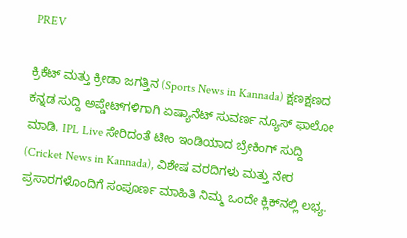PREV

ಕ್ರಿಕೆಟ್ ಮತ್ತು ಕ್ರೀಡಾ ಜಗತ್ತಿನ (Sports News in Kannada) ಕ್ಷಣಕ್ಷಣದ ಕನ್ನಡ ಸುದ್ದಿ ಅಪ್ಡೇಟ್‌ಗಳಿಗಾಗಿ ಏಷ್ಯಾನೆಟ್ ಸುವರ್ಣ ನ್ಯೂಸ್‌ ಫಾಲೋ ಮಾಡಿ. IPL Live ಸೇರಿದಂತೆ ಟೀಂ ಇಂಡಿಯಾದ ಬ್ರೇಕಿಂಗ್ ಸುದ್ದಿ (Cricket News in Kannada), ವಿಶೇಷ ವರದಿಗಳು ಮತ್ತು ನೇರ ಪ್ರಸಾರಗಳೊಂದಿಗೆ ಸಂಪೂರ್ಣ ಮಾಹಿತಿ ನಿಮ್ಮ ಒಂದೇ ಕ್ಲಿಕ್‌ನಲ್ಲಿ ಲಭ್ಯ.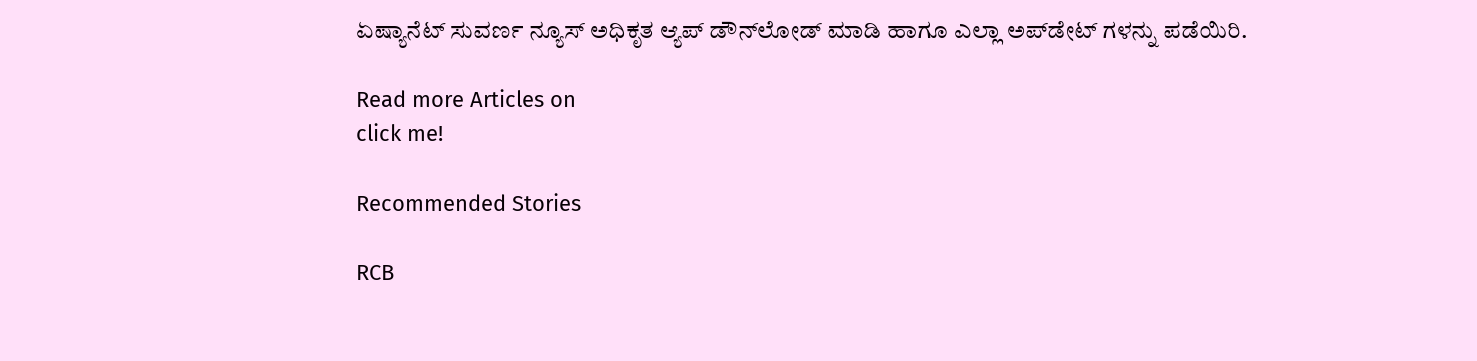ಏಷ್ಯಾನೆಟ್ ಸುವರ್ಣ ನ್ಯೂಸ್ ಅಧಿಕೃತ ಆ್ಯಪ್ ಡೌನ್‌ಲೋಡ್ ಮಾಡಿ ಹಾಗೂ ಎಲ್ಲಾ ಅಪ್‌ಡೇಟ್ ಗಳನ್ನು ಪಡೆಯಿರಿ.

Read more Articles on
click me!

Recommended Stories

RCB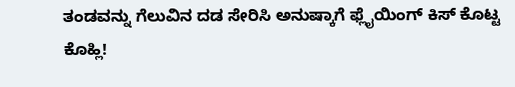ತಂಡವನ್ನು ಗೆಲುವಿನ ದಡ ಸೇರಿಸಿ ಅನುಷ್ಕಾಗೆ ಫ್ಲೈಯಿಂಗ್ ಕಿಸ್ ಕೊಟ್ಟ ಕೊಹ್ಲಿ!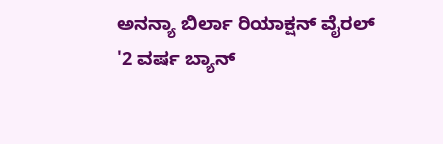ಅನನ್ಯಾ ಬಿರ್ಲಾ ರಿಯಾಕ್ಷನ್ ವೈರಲ್
'2 ವರ್ಷ ಬ್ಯಾನ್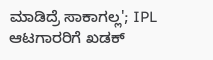ಮಾಡಿದ್ರೆ ಸಾಕಾಗಲ್ಲ'; IPL ಆಟಗಾರರಿಗೆ ಖಡಕ್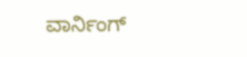ವಾರ್ನಿಂಗ್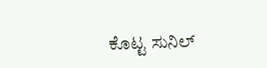ಕೊಟ್ಟ ಸುನಿಲ್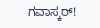ಗವಾಸ್ಕರ್!